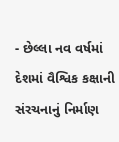- છેલ્લા નવ વર્ષમાં દેશમાં વૈશ્વિક કક્ષાની સંરચનાનું નિર્માણ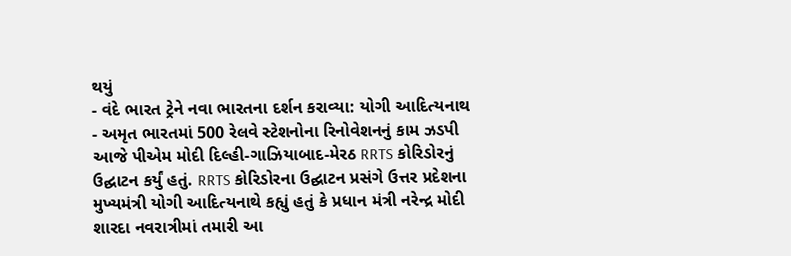થયું
- વંદે ભારત ટ્રેને નવા ભારતના દર્શન કરાવ્યા: યોગી આદિત્યનાથ
- અમૃત ભારતમાં 500 રેલવે સ્ટેશનોના રિનોવેશનનું કામ ઝડપી
આજે પીએમ મોદી દિલ્હી-ગાઝિયાબાદ-મેરઠ RRTS કોરિડોરનું ઉદ્ઘાટન કર્યું હતું. RRTS કોરિડોરના ઉદ્ઘાટન પ્રસંગે ઉત્તર પ્રદેશના મુખ્યમંત્રી યોગી આદિત્યનાથે કહ્યું હતું કે પ્રધાન મંત્રી નરેન્દ્ર મોદી શારદા નવરાત્રીમાં તમારી આ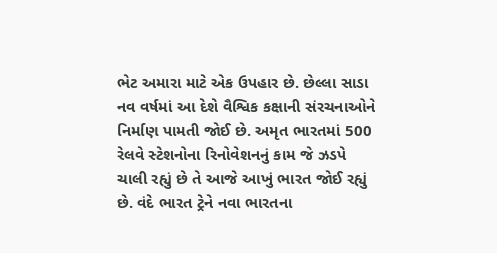ભેટ અમારા માટે એક ઉપહાર છે. છેલ્લા સાડા નવ વર્ષમાં આ દેશે વૈશ્વિક કક્ષાની સંરચનાઓને નિર્માણ પામતી જોઈ છે. અમૃત ભારતમાં 500 રેલવે સ્ટેશનોના રિનોવેશનનું કામ જે ઝડપે ચાલી રહ્યું છે તે આજે આખું ભારત જોઈ રહ્યું છે. વંદે ભારત ટ્રેને નવા ભારતના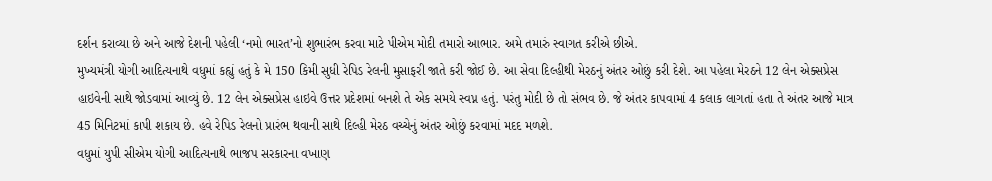દર્શન કરાવ્યા છે અને આજે દેશની પહેલી ‘નમો ભારત’નો શુભારંભ કરવા માટે પીએમ મોદી તમારો આભાર. અમે તમારું સ્વાગત કરીએ છીએ.
મુખ્યમંત્રી યોગી આદિત્યનાથે વધુમાં કહ્યું હતું કે મે 150 કિમી સુધી રેપિડ રેલની મુસાફરી જાતે કરી જોઈ છે. આ સેવા દિલ્હીથી મેરઠનું અંતર ઓછું કરી દેશે. આ પહેલા મેરઠને 12 લેન એક્સપ્રેસ હાઇવેની સાથે જોડવામાં આવ્યું છે. 12 લેન એક્સપ્રેસ હાઇવે ઉત્તર પ્રદેશમાં બનશે તે એક સમયે સ્વપ્ન હતું. પરંતુ મોદી છે તો સંભવ છે. જે અંતર કાપવામાં 4 કલાક લાગતાં હતા તે અંતર આજે માત્ર 45 મિનિટમાં કાપી શકાય છે. હવે રેપિડ રેલનો પ્રારંભ થવાની સાથે દિલ્હી મેરઠ વચ્ચેનું અંતર ઓછું કરવામાં મદદ મળશે.
વધુમાં યુપી સીએમ યોગી આદિત્યનાથે ભાજપ સરકારના વખાણ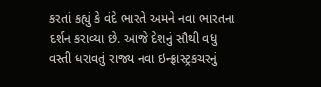કરતાં કહ્યું કે વંદે ભારતે અમને નવા ભારતના દર્શન કરાવ્યા છે. આજે દેશનું સૌથી વધુ વસ્તી ધરાવતું રાજ્ય નવા ઇન્ફ્રાસ્ટ્રકચરનું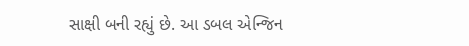સાક્ષી બની રહ્યું છે. આ ડબલ એન્જિન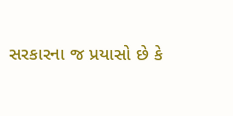સરકારના જ પ્રયાસો છે કે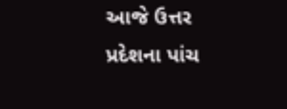આજે ઉત્તર પ્રદેશના પાંચ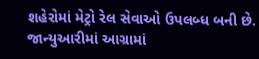શહેરોમાં મેટ્રો રેલ સેવાઓ ઉપલબ્ધ બની છે. જાન્યુઆરીમાં આગ્રામાં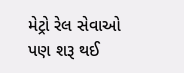મેટ્રો રેલ સેવાઓ પણ શરૂ થઈ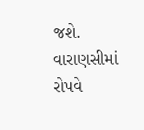જશે. વારાણસીમાં રોપવે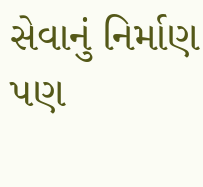સેવાનું નિર્માણ પણ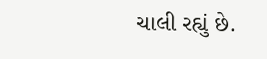ચાલી રહ્યું છે.